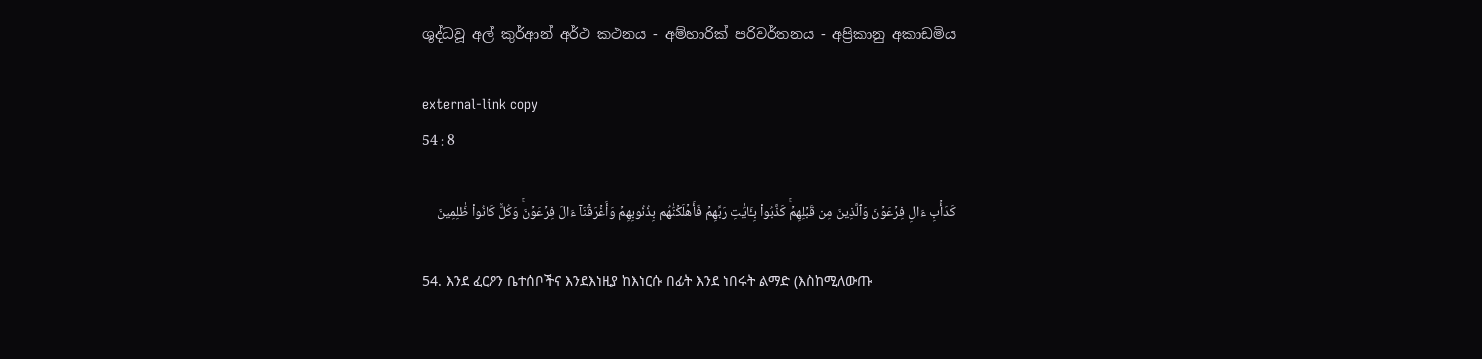ශුද්ධවූ අල් කුර්ආන් අර්ථ කථනය - අම්හාරික් පරිවර්තනය - අප්‍රිකානු අකාඩමිය

external-link copy
54 : 8

كَدَأۡبِ ءَالِ فِرۡعَوۡنَ وَٱلَّذِينَ مِن قَبۡلِهِمۡۚ كَذَّبُواْ بِـَٔايَٰتِ رَبِّهِمۡ فَأَهۡلَكۡنَٰهُم بِذُنُوبِهِمۡ وَأَغۡرَقۡنَآ ءَالَ فِرۡعَوۡنَۚ وَكُلّٞ كَانُواْ ظَٰلِمِينَ

54. እንደ ፈርዖን ቤተሰቦችና እንደእነዚያ ከእነርሱ በፊት እንደ ነበሩት ልማድ (እስከሚለውጡ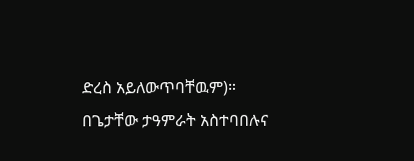ድረስ አይለውጥባቸዉም)። በጌታቸው ታዓምራት አስተባበሉና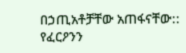በኃጢአቶቻቸው አጠፋናቸው:: የፈርዖንን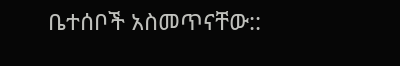ቤተሰቦች አስመጥናቸው::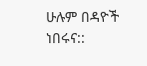ሁሉም በዳዮች ነበሩና::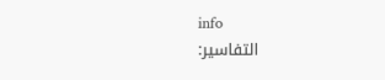info
التفاسير: